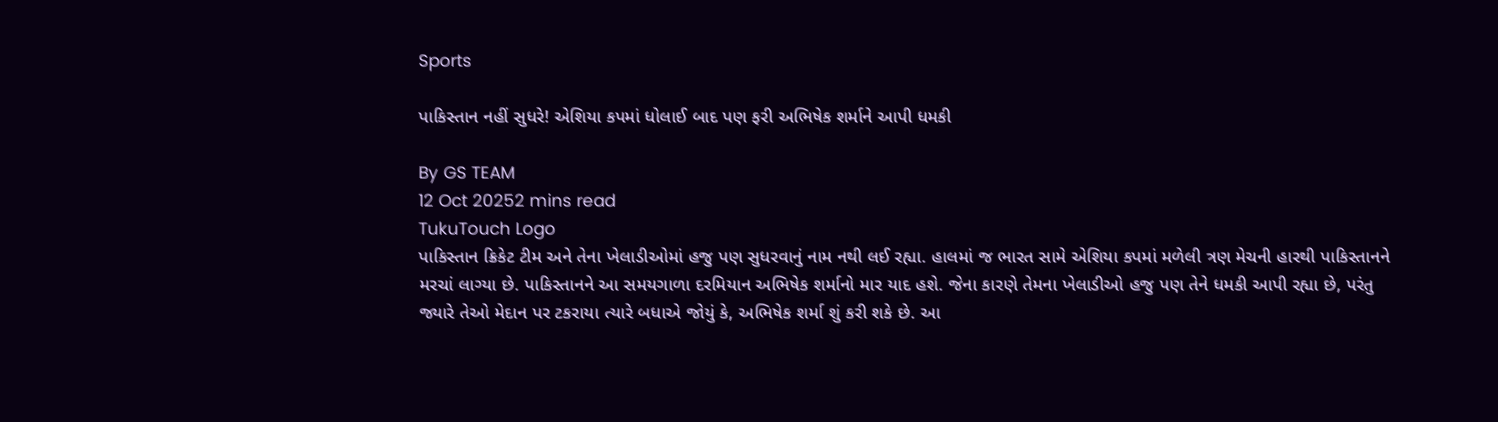Sports

પાકિસ્તાન નહીં સુધરે! એશિયા કપમાં ધોલાઈ બાદ પણ ફરી અભિષેક શર્માને આપી ધમકી

By GS TEAM
12 Oct 20252 mins read
TukuTouch Logo
પાકિસ્તાન ક્રિકેટ ટીમ અને તેના ખેલાડીઓમાં હજુ પણ સુધરવાનું નામ નથી લઈ રહ્યા. હાલમાં જ ભારત સામે એશિયા કપમાં મળેલી ત્રણ મેચની હારથી પાકિસ્તાનને મરચાં લાગ્યા છે. પાકિસ્તાનને આ સમયગાળા દરમિયાન અભિષેક શર્માનો માર યાદ હશે. જેના કારણે તેમના ખેલાડીઓ હજુ પણ તેને ધમકી આપી રહ્યા છે, પરંતુ જ્યારે તેઓ મેદાન પર ટકરાયા ત્યારે બધાએ જોયું કે, અભિષેક શર્મા શું કરી શકે છે. આ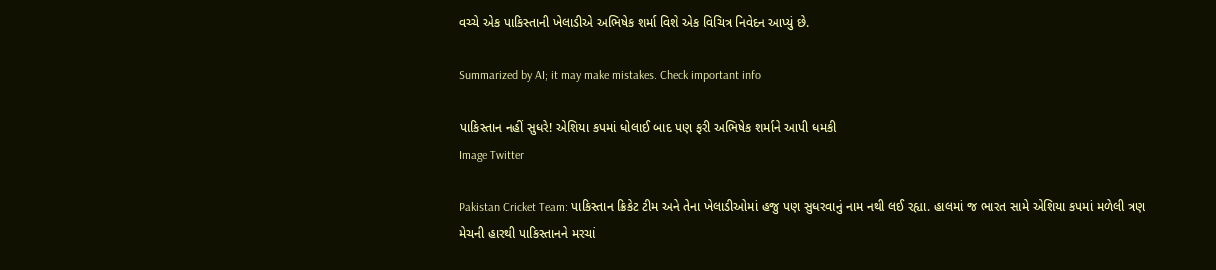વચ્ચે એક પાકિસ્તાની ખેલાડીએ અભિષેક શર્મા વિશે એક વિચિત્ર નિવેદન આપ્યું છે.

Summarized by AI; it may make mistakes. Check important info

પાકિસ્તાન નહીં સુધરે! એશિયા કપમાં ધોલાઈ બાદ પણ ફરી અભિષેક શર્માને આપી ધમકી
Image Twitter

Pakistan Cricket Team: પાકિસ્તાન ક્રિકેટ ટીમ અને તેના ખેલાડીઓમાં હજુ પણ સુધરવાનું નામ નથી લઈ રહ્યા. હાલમાં જ ભારત સામે એશિયા કપમાં મળેલી ત્રણ મેચની હારથી પાકિસ્તાનને મરચાં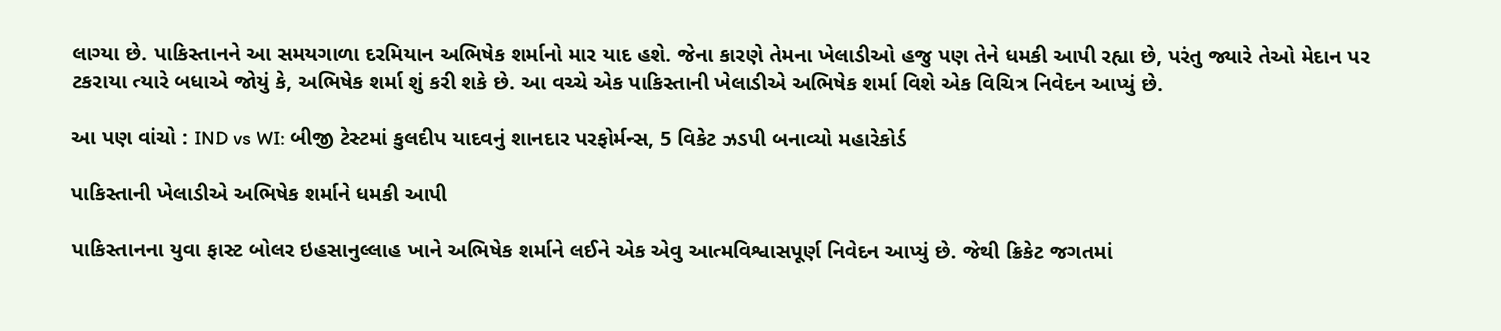લાગ્યા છે. પાકિસ્તાનને આ સમયગાળા દરમિયાન અભિષેક શર્માનો માર યાદ હશે. જેના કારણે તેમના ખેલાડીઓ હજુ પણ તેને ધમકી આપી રહ્યા છે, પરંતુ જ્યારે તેઓ મેદાન પર ટકરાયા ત્યારે બધાએ જોયું કે, અભિષેક શર્મા શું કરી શકે છે. આ વચ્ચે એક પાકિસ્તાની ખેલાડીએ અભિષેક શર્મા વિશે એક વિચિત્ર નિવેદન આપ્યું છે.

આ પણ વાંચો : IND vs WI: બીજી ટેસ્ટમાં કુલદીપ યાદવનું શાનદાર પરફોર્મન્સ, 5 વિકેટ ઝડપી બનાવ્યો મહારેકોર્ડ

પાકિસ્તાની ખેલાડીએ અભિષેક શર્માને ધમકી આપી

પાકિસ્તાનના યુવા ફાસ્ટ બોલર ઇહસાનુલ્લાહ ખાને અભિષેક શર્માને લઈને એક એવુ આત્મવિશ્વાસપૂર્ણ નિવેદન આપ્યું છે. જેથી ક્રિકેટ જગતમાં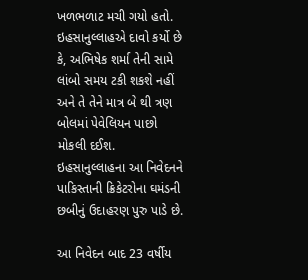ખળભળાટ મચી ગયો હતો. ઇહસાનુલ્લાહએ દાવો કર્યો છે કે, અભિષેક શર્મા તેની સામે લાંબો સમય ટકી શકશે નહીં અને તે તેને માત્ર બે થી ત્રણ બોલમાં પેવેલિયન પાછો મોકલી દઈશ. ઇહસાનુલ્લાહના આ નિવેદનને પાકિસ્તાની ક્રિકેટરોના ઘમંડની છબીનું ઉદાહરણ પુરુ પાડે છે.

આ નિવેદન બાદ 23 વર્ષીય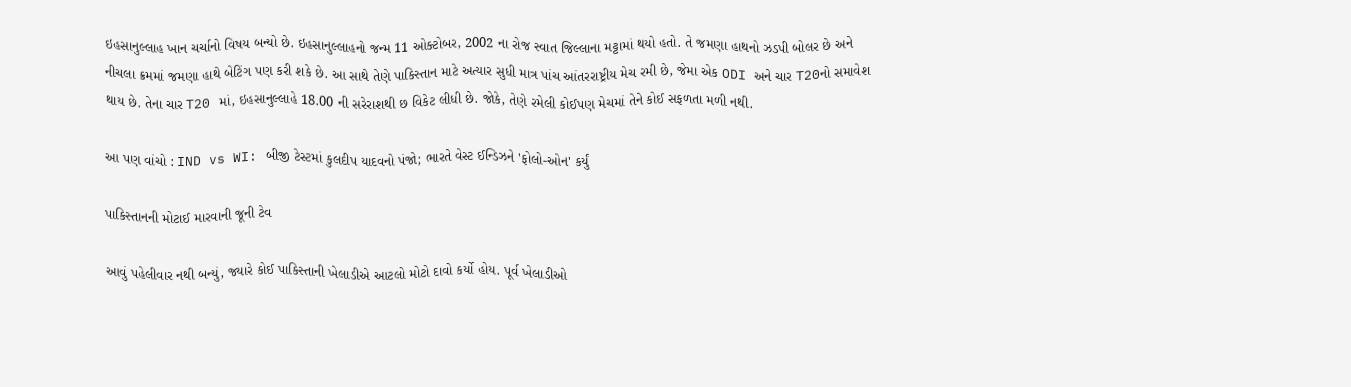ઇહસાનુલ્લાહ ખાન ચર્ચાનો વિષય બન્યો છે. ઇહસાનુલ્લાહનો જન્મ 11 ઓક્ટોબર, 2002 ના રોજ સ્વાત જિલ્લાના મટ્ટામાં થયો હતો. તે જમણા હાથનો ઝડપી બોલર છે અને નીચલા ક્રમમાં જમણા હાથે બેટિંગ પણ કરી શકે છે. આ સાથે તેણે પાકિસ્તાન માટે અત્યાર સુધી માત્ર પાંચ આંતરરાષ્ટ્રીય મેચ રમી છે, જેમા એક ODI અને ચાર T20નો સમાવેશ થાય છે. તેના ચાર T20 માં, ઇહસાનુલ્લાહે 18.00 ની સરેરાશથી છ વિકેટ લીધી છે. જોકે, તેણે રમેલી કોઈપણ મેચમાં તેને કોઈ સફળતા મળી નથી.

આ પણ વાંચો : IND vs WI: બીજી ટેસ્ટમાં કુલદીપ યાદવનો પંજો; ભારતે વેસ્ટ ઈન્ડિઝને 'ફોલો-ઓન' કર્યું

પાકિસ્તાનની મોટાઈ મારવાની જૂની ટેવ

આવું પહેલીવાર નથી બન્યું, જ્યારે કોઈ પાકિસ્તાની ખેલાડીએ આટલો મોટો દાવો કર્યો હોય. પૂર્વ ખેલાડીઓ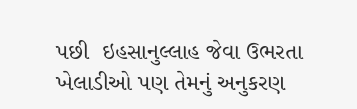પછી  ઇહસાનુલ્લાહ જેવા ઉભરતા ખેલાડીઓ પણ તેમનું અનુકરણ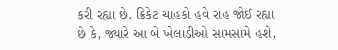કરી રહ્યા છે. ક્રિકેટ ચાહકો હવે રાહ જોઈ રહ્યા છે કે, જ્યારે આ બે ખેલાડીઓ સામસામે હશે,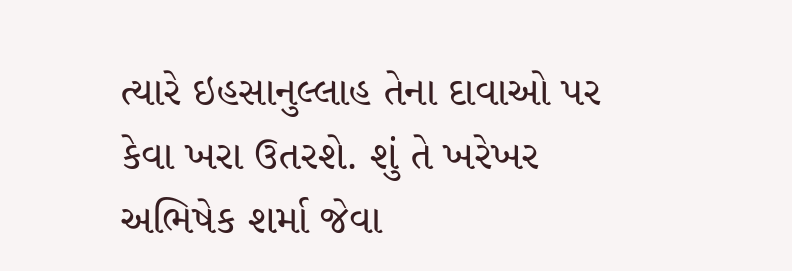ત્યારે ઇહસાનુલ્લાહ તેના દાવાઓ પર કેવા ખરા ઉતરશે. શું તે ખરેખર અભિષેક શર્મા જેવા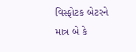વિસ્ફોટક બેટરને માત્ર બે કે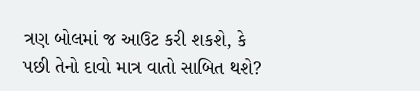ત્રણ બોલમાં જ આઉટ કરી શકશે, કે પછી તેનો દાવો માત્ર વાતો સાબિત થશે?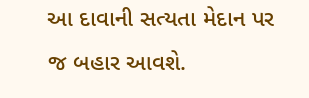આ દાવાની સત્યતા મેદાન પર જ બહાર આવશે.